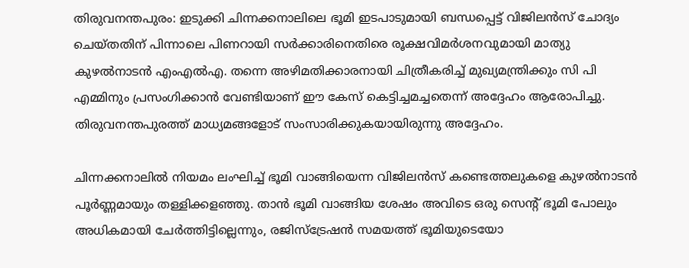തിരുവനന്തപുരം: ഇടുക്കി ചിന്നക്കനാലിലെ ഭൂമി ഇടപാടുമായി ബന്ധപ്പെട്ട് വിജിലന്‍സ് ചോദ്യം ചെയ്തതിന് പിന്നാലെ പിണറായി സര്‍ക്കാരിനെതിരെ രൂക്ഷവിമര്‍ശനവുമായി മാത്യു കുഴല്‍നാടന്‍ എംഎല്‍എ. തന്നെ അഴിമതിക്കാരനായി ചിത്രീകരിച്ച് മുഖ്യമന്ത്രിക്കും സി പി എമ്മിനും പ്രസംഗിക്കാന്‍ വേണ്ടിയാണ് ഈ കേസ് കെട്ടിച്ചമച്ചതെന്ന് അദ്ദേഹം ആരോപിച്ചു. തിരുവനന്തപുരത്ത് മാധ്യമങ്ങളോട് സംസാരിക്കുകയായിരുന്നു അദ്ദേഹം.

ചിന്നക്കനാലില്‍ നിയമം ലംഘിച്ച് ഭൂമി വാങ്ങിയെന്ന വിജിലന്‍സ് കണ്ടെത്തലുകളെ കുഴല്‍നാടന്‍ പൂര്‍ണ്ണമായും തള്ളിക്കളഞ്ഞു. താന്‍ ഭൂമി വാങ്ങിയ ശേഷം അവിടെ ഒരു സെന്റ് ഭൂമി പോലും അധികമായി ചേര്‍ത്തിട്ടില്ലെന്നും, രജിസ്‌ട്രേഷന്‍ സമയത്ത് ഭൂമിയുടെയോ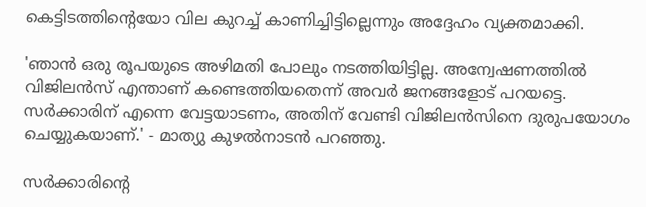കെട്ടിടത്തിന്റെയോ വില കുറച്ച് കാണിച്ചിട്ടില്ലെന്നും അദ്ദേഹം വ്യക്തമാക്കി.

'ഞാന്‍ ഒരു രൂപയുടെ അഴിമതി പോലും നടത്തിയിട്ടില്ല. അന്വേഷണത്തില്‍ വിജിലന്‍സ് എന്താണ് കണ്ടെത്തിയതെന്ന് അവര്‍ ജനങ്ങളോട് പറയട്ടെ. സര്‍ക്കാരിന് എന്നെ വേട്ടയാടണം, അതിന് വേണ്ടി വിജിലന്‍സിനെ ദുരുപയോഗം ചെയ്യുകയാണ്.' - മാത്യു കുഴല്‍നാടന്‍ പറഞ്ഞു.

സര്‍ക്കാരിന്റെ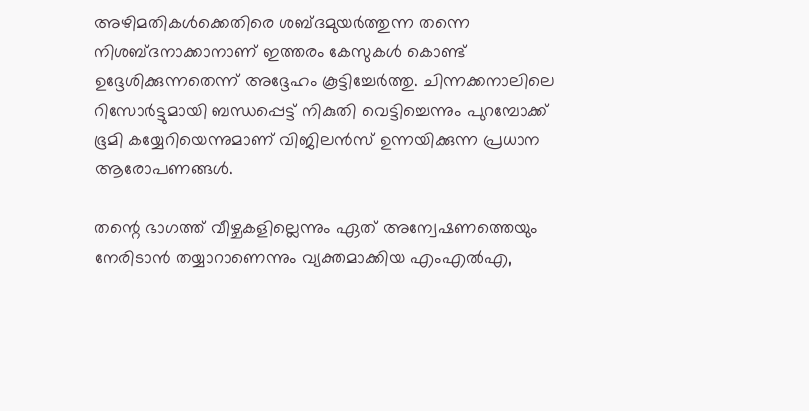അഴിമതികള്‍ക്കെതിരെ ശബ്ദമുയര്‍ത്തുന്ന തന്നെ നിശബ്ദനാക്കാനാണ് ഇത്തരം കേസുകള്‍ കൊണ്ട് ഉദ്ദേശിക്കുന്നതെന്ന് അദ്ദേഹം കൂട്ടിച്ചേര്‍ത്തു. ചിന്നക്കനാലിലെ റിസോര്‍ട്ടുമായി ബന്ധപ്പെട്ട് നികുതി വെട്ടിച്ചെന്നും പുറമ്പോക്ക് ഭൂമി കയ്യേറിയെന്നുമാണ് വിജിലന്‍സ് ഉന്നയിക്കുന്ന പ്രധാന ആരോപണങ്ങള്‍.

തന്റെ ഭാഗത്ത് വീഴ്ചകളില്ലെന്നും ഏത് അന്വേഷണത്തെയും നേരിടാന്‍ തയ്യാറാണെന്നും വ്യക്തമാക്കിയ എംഎല്‍എ,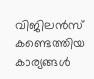വിജിലന്‍സ് കണ്ടെത്തിയ കാര്യങ്ങള്‍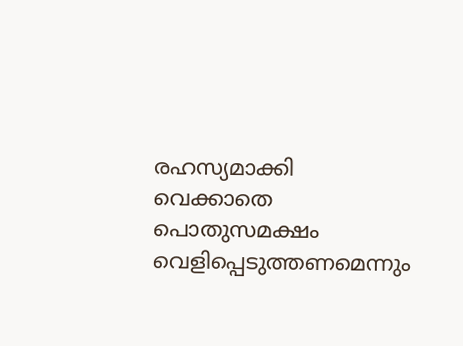രഹസ്യമാക്കി വെക്കാതെ പൊതുസമക്ഷം വെളിപ്പെടുത്തണമെന്നും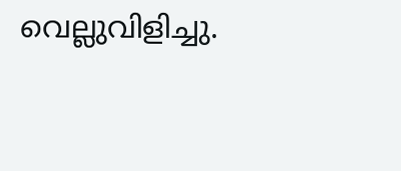വെല്ലുവിളിച്ചു.